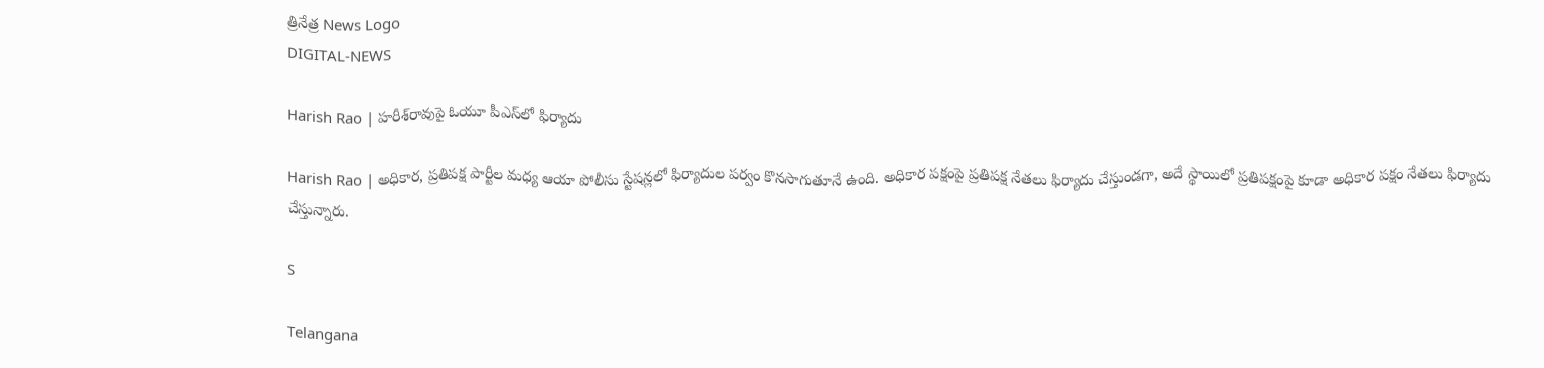త్రినేత్ర News Logo
DIGITAL-NEWS

Harish Rao | హ‌రీశ్‌రావుపై ఓయూ పీఎస్‌లో ఫిర్యాదు

Harish Rao | అధికార‌, ప్ర‌తిప‌క్ష పార్టీల మ‌ధ్య ఆయా పోలీసు స్టేష‌న్ల‌లో ఫిర్యాదుల ప‌ర్వం కొన‌సాగుతూనే ఉంది. అధికార ప‌క్షంపై ప్ర‌తిప‌క్ష నేత‌లు ఫిర్యాదు చేస్తుండ‌గా, అదే స్థాయిలో ప్ర‌తిప‌క్షంపై కూడా అధికార ప‌క్షం నేత‌లు ఫిర్యాదు చేస్తున్నారు.

S

Telangana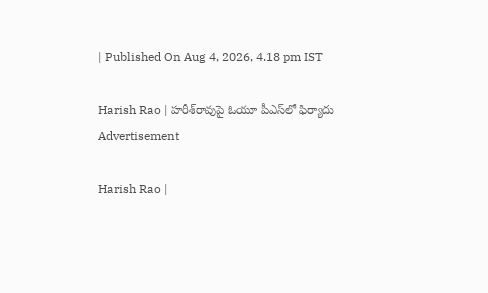| Published On Aug 4, 2026, 4.18 pm IST

Harish Rao | హ‌రీశ్‌రావుపై ఓయూ పీఎస్‌లో ఫిర్యాదు
Advertisement

Harish Rao |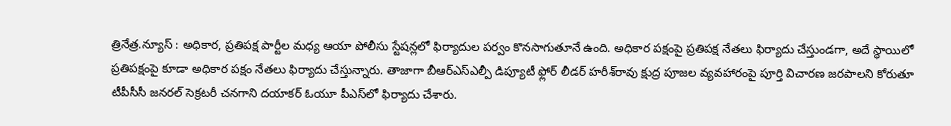త్రినేత్ర‌.న్యూస్ : అధికార‌, ప్ర‌తిప‌క్ష పార్టీల మ‌ధ్య ఆయా పోలీసు స్టేష‌న్ల‌లో ఫిర్యాదుల ప‌ర్వం కొన‌సాగుతూనే ఉంది. అధికార ప‌క్షంపై ప్ర‌తిప‌క్ష నేత‌లు ఫిర్యాదు చేస్తుండ‌గా, అదే స్థాయిలో ప్ర‌తిప‌క్షంపై కూడా అధికార ప‌క్షం నేత‌లు ఫిర్యాదు చేస్తున్నారు. తాజాగా బీఆర్ఎస్ఎల్పీ డిప్యూటీ ఫ్లోర్ లీడ‌ర్ హ‌రీశ్‌రావు క్షుద్ర పూజ‌ల వ్య‌వ‌హారంపై పూర్తి విచార‌ణ జ‌ర‌పాల‌ని కోరుతూ టీపీసీసీ జ‌న‌ర‌ల్ సెక్ర‌ట‌రీ చ‌న‌గాని ద‌యాక‌ర్ ఓయూ పీఎస్‌లో ఫిర్యాదు చేశారు.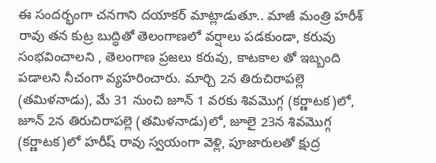ఈ సంద‌ర్భంగా చ‌న‌గాని ద‌యాక‌ర్ మాట్లాడుతూ.. మాజీ మంత్రి హరీశ్ రావు తన కుట్ర బుద్ధితో తెలంగాణలో వర్షాలు పడకుండా, కరువు సంభవించాలని , తెలంగాణ ప్రజలు కరువు, కాటకాల తో ఇబ్బంది పడాలని నీచంగా వ్యహరించారు. మార్చి 2న తిరుచిరాపల్లె (తమిళనాడు), మే 31 నుంచి జూన్ 1 వ‌ర‌కు శివమొగ్గ (కర్ణాటక)లో, జూన్ 2న తిరుచిరాపల్లె (తమిళనాడు)లో, జూలై 23న‌ శివమొగ్గ (కర్ణాటక)లో హరీష్ రావు స్వయంగా వెళ్లి, పూజారులతో క్షుద్ర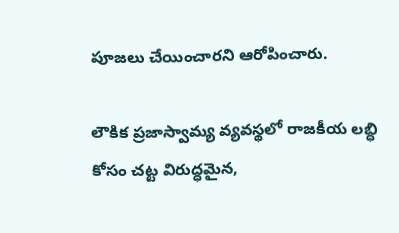పూజలు చేయించార‌ని ఆరోపించారు.

లౌకిక ప్రజాస్వామ్య వ్యవస్థ‌లో రాజకీయ లబ్ధి కోసం చట్ట విరుద్ధమైన,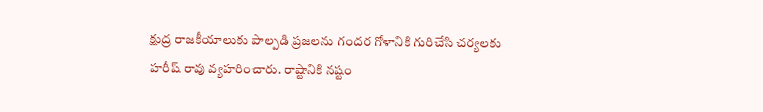క్షుద్ర రాజకీయాలుకు పాల్పడి ప్రజలను గందర గోళానికి గురిచేసి చర్యలకు హరీష్ రావు వ్యహరించారు. రాష్టానికి నష్టం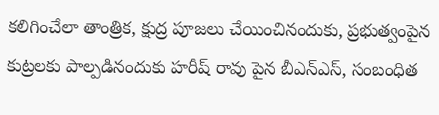కలిగించేలా తాంత్రిక, క్షుద్ర పూజలు చేయించినందుకు, ప్రభుత్వంపైన కుట్రలకు పాల్పడినందుకు హరీష్ రావు పైన బీఎన్ఎస్, సంబంధిత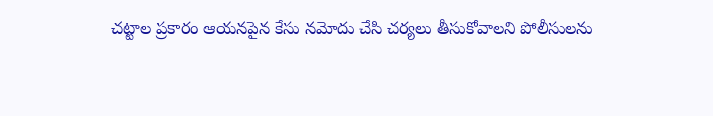చట్టాల ప్రకారం ఆయనపైన కేసు నమోదు చేసి చర్యలు తీసుకోవాలని పోలీసుల‌ను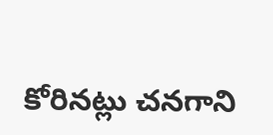కోరిన‌ట్లు చ‌న‌గాని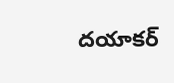ద‌యాక‌ర్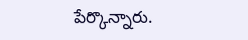పేర్కొన్నారు.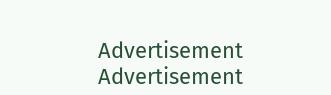Advertisement
Advertisement